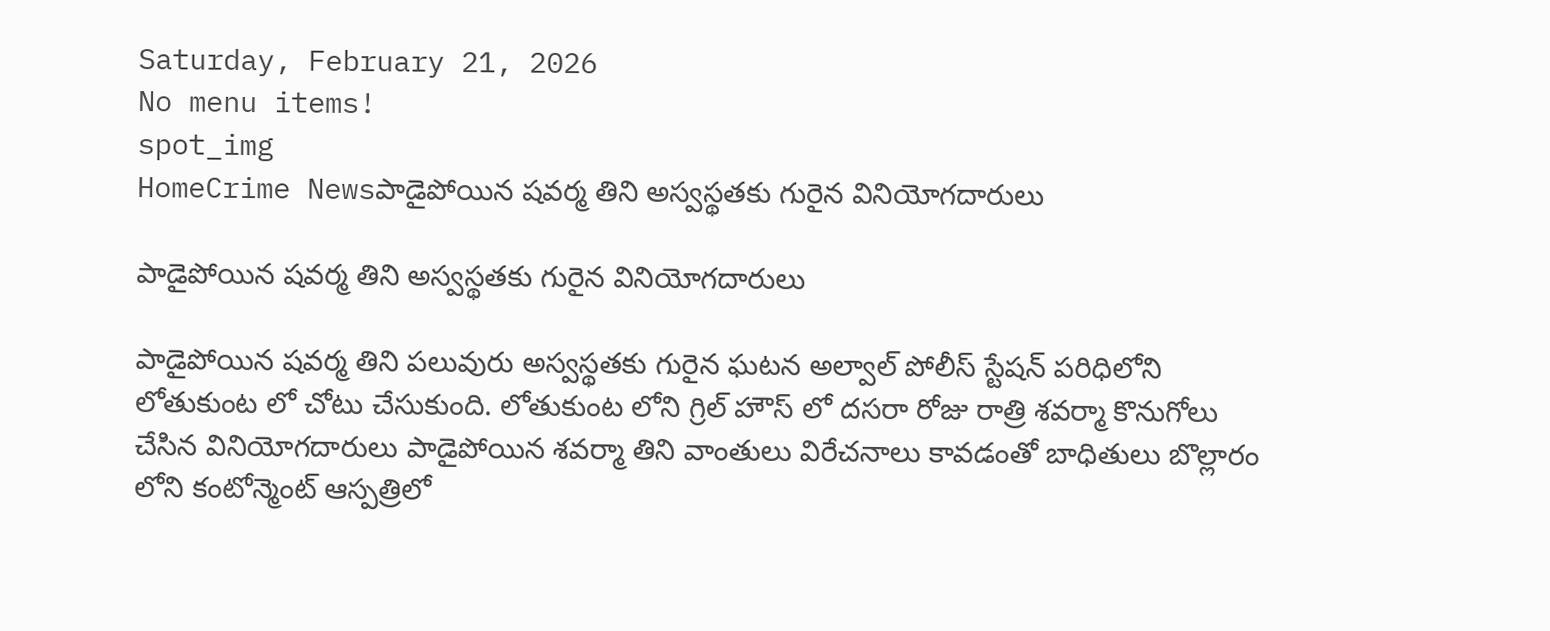Saturday, February 21, 2026
No menu items!
spot_img
HomeCrime Newsపాడైపోయిన షవర్మ తిని అస్వస్థతకు గురైన వినియోగదారులు

పాడైపోయిన షవర్మ తిని అస్వస్థతకు గురైన వినియోగదారులు

పాడైపోయిన షవర్మ తిని పలువురు అస్వస్థతకు గురైన ఘటన అల్వాల్ పోలీస్ స్టేషన్ పరిధిలోని లోతుకుంట లో చోటు చేసుకుంది. లోతుకుంట లోని గ్రిల్ హౌస్ లో దసరా రోజు రాత్రి శవర్మా కొనుగోలు చేసిన వినియోగదారులు పాడైపోయిన శవర్మా తిని వాంతులు విరేచనాలు కావడంతో బాధితులు బొల్లారం లోని కంటోన్మెంట్ ఆస్పత్రిలో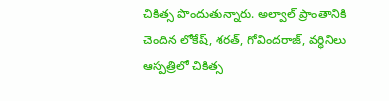చికిత్స పొందుతున్నారు. అల్వాల్ ప్రాంతానికి చెందిన లోకేష్, శరత్, గోవిందరాజ్, వర్ధినిలు ఆస్పత్రిలో చికిత్స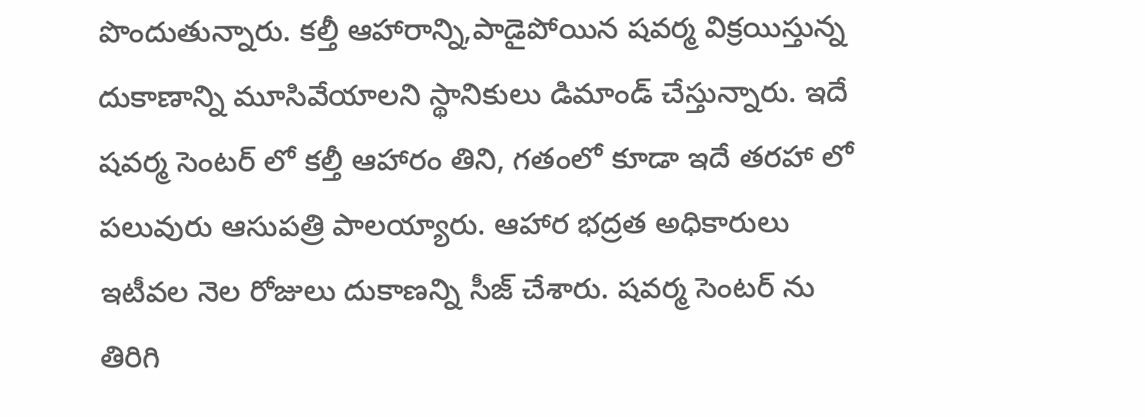పొందుతున్నారు. కల్తీ ఆహారాన్ని,పాడైపోయిన షవర్మ విక్రయిస్తున్న దుకాణాన్ని మూసివేయాలని స్థానికులు డిమాండ్ చేస్తున్నారు. ఇదే షవర్మ సెంటర్ లో కల్తీ ఆహారం తిని, గతంలో కూడా ఇదే తరహా లో పలువురు ఆసుపత్రి పాలయ్యారు. ఆహార భద్రత అధికారులు ఇటీవల నెల రోజులు దుకాణన్ని సీజ్ చేశారు. షవర్మ సెంటర్ ను తిరిగి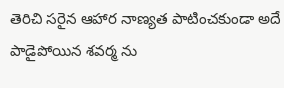తెరిచి సరైన ఆహార నాణ్యత పాటించకుండా అదే పాడైపోయిన శవర్మ ను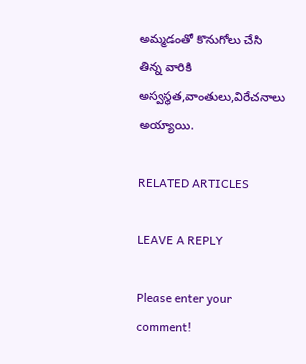అమ్మడంతో కొనుగోలు చేసి తిన్న వారికి అస్వస్థత,వాంతులు,విరేచనాలు అయ్యాయి.

RELATED ARTICLES

LEAVE A REPLY

Please enter your comment!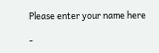Please enter your name here

-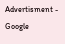Advertisment -
Google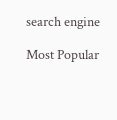search engine

Most Popular